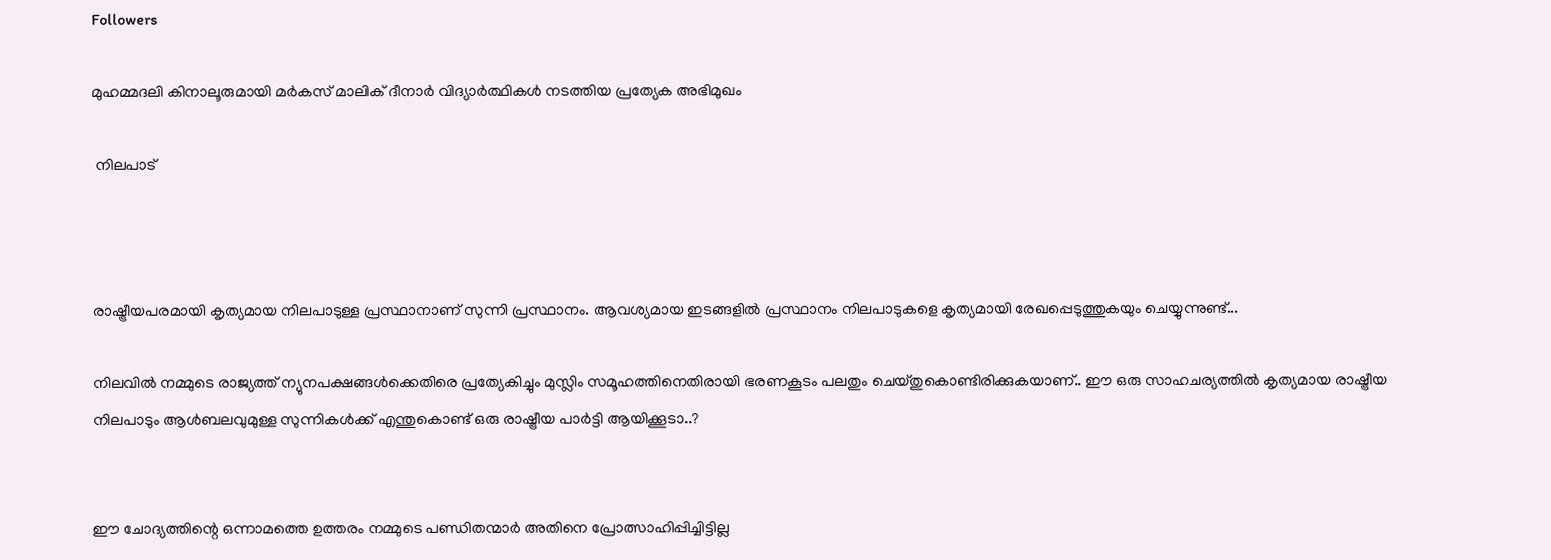Followers

മുഹമ്മദലി കിനാലൂരുമായി മർകസ് മാലിക് ദീനാർ വിദ്യാർത്ഥികൾ നടത്തിയ പ്രത്യേക അഭിമുഖം

 നിലപാട്



രാഷ്ട്രീയപരമായി കൃത്യമായ നിലപാടുള്ള പ്രസ്ഥാനാണ് സുന്നി പ്രസ്ഥാനം. ആവശ്യമായ ഇടങ്ങളിൽ പ്രസ്ഥാനം നിലപാടുകളെ കൃത്യമായി രേഖപ്പെടുത്തുകയും ചെയ്യുന്നുണ്ട്...

നിലവിൽ നമ്മുടെ രാജ്യത്ത് ന്യുനപക്ഷങ്ങൾക്കെതിരെ പ്രത്യേകിച്ചും മുസ്ലിം സമൂഹത്തിനെതിരായി ഭരണകൂടം പലതും ചെയ്തുകൊണ്ടിരിക്കുകയാണ്.. ഈ ഒരു സാഹചര്യത്തിൽ കൃത്യമായ രാഷ്ട്രീയ നിലപാടും ആൾബലവുമുള്ള സുന്നികൾക്ക് എന്തുകൊണ്ട് ഒരു രാഷ്ട്രീയ പാർട്ടി ആയിക്കൂടാ..?


ഈ ചോദ്യത്തിന്റെ ഒന്നാമത്തെ ഉത്തരം നമ്മുടെ പണ്ഡിതന്മാർ അതിനെ പ്രോത്സാഹിപ്പിച്ചിട്ടില്ല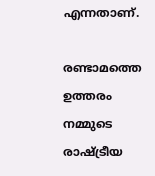എന്നതാണ്.

രണ്ടാമത്തെ ഉത്തരം നമ്മുടെ രാഷ്ട്രീയ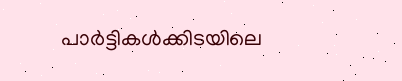പാർട്ടികൾക്കിടയിലെ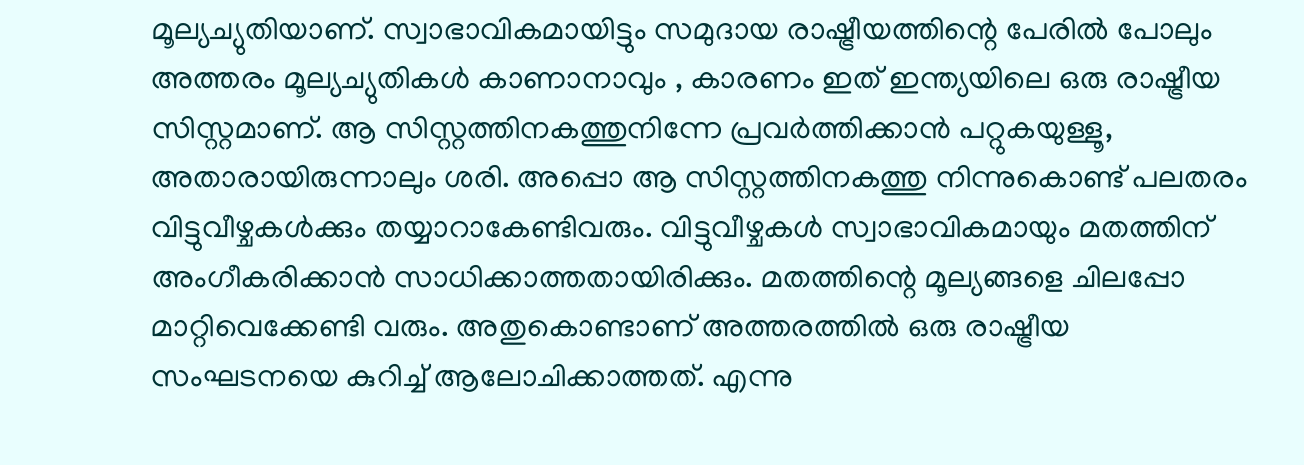മൂല്യച്യുതിയാണ്. സ്വാഭാവികമായിട്ടും സമുദായ രാഷ്ട്രീയത്തിന്റെ പേരിൽ പോലും അത്തരം മൂല്യച്യുതികൾ കാണാനാവും , കാരണം ഇത് ഇന്ത്യയിലെ ഒരു രാഷ്ട്രീയ സിസ്റ്റമാണ്. ആ സിസ്റ്റത്തിനകത്തുനിന്നേ പ്രവർത്തിക്കാൻ പറ്റുകയുള്ളൂ, അതാരായിരുന്നാലും ശരി. അപ്പൊ ആ സിസ്റ്റത്തിനകത്തു നിന്നുകൊണ്ട് പലതരം വിട്ടുവീഴ്ചകൾക്കും തയ്യാറാകേണ്ടിവരും. വിട്ടുവീഴ്ചകൾ സ്വാഭാവികമായും മതത്തിന് അംഗീകരിക്കാൻ സാധിക്കാത്തതായിരിക്കും. മതത്തിന്റെ മൂല്യങ്ങളെ ചിലപ്പോ മാറ്റിവെക്കേണ്ടി വരും. അതുകൊണ്ടാണ് അത്തരത്തിൽ ഒരു രാഷ്ട്രീയ സംഘടനയെ കുറിച്ച് ആലോചിക്കാത്തത്. എന്നു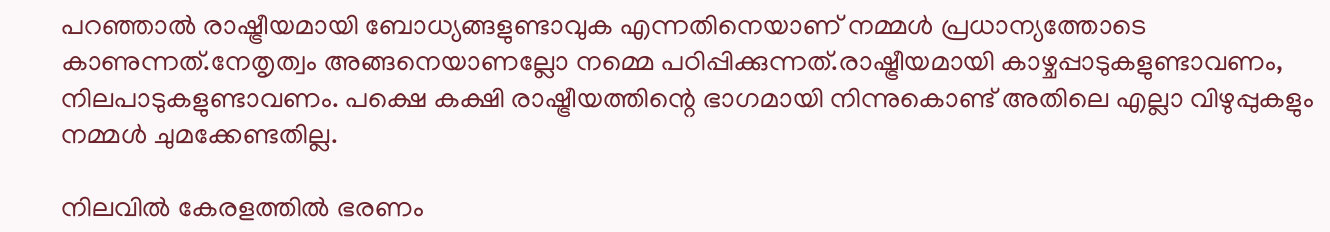പറഞ്ഞാൽ രാഷ്ട്രീയമായി ബോധ്യങ്ങളുണ്ടാവുക എന്നതിനെയാണ് നമ്മൾ പ്രധാന്യത്തോടെ കാണുന്നത്.നേതൃത്വം അങ്ങനെയാണല്ലോ നമ്മെ പഠിപ്പിക്കുന്നത്.രാഷ്ട്രീയമായി കാഴ്ചപ്പാടുകളുണ്ടാവണം, നിലപാടുകളുണ്ടാവണം. പക്ഷെ കക്ഷി രാഷ്ട്രീയത്തിന്റെ ഭാഗമായി നിന്നുകൊണ്ട് അതിലെ എല്ലാ വിഴുപ്പുകളും നമ്മൾ ചുമക്കേണ്ടതില്ല.

നിലവിൽ കേരളത്തിൽ ഭരണം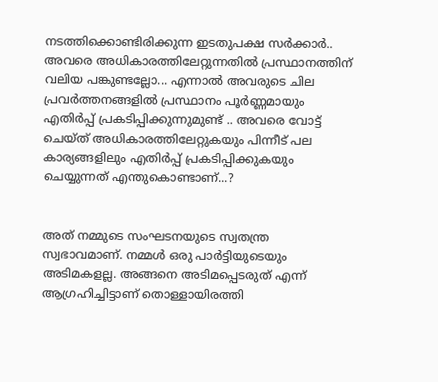നടത്തിക്കൊണ്ടിരിക്കുന്ന ഇടതുപക്ഷ സർക്കാർ.. അവരെ അധികാരത്തിലേറ്റുന്നതിൽ പ്രസ്ഥാനത്തിന് വലിയ പങ്കുണ്ടല്ലോ... എന്നാൽ അവരുടെ ചില പ്രവർത്തനങ്ങളിൽ പ്രസ്ഥാനം പൂർണ്ണമായും എതിർപ്പ് പ്രകടിപ്പിക്കുന്നുമുണ്ട് .. അവരെ വോട്ട് ചെയ്ത് അധികാരത്തിലേറ്റുകയും പിന്നീട് പല കാര്യങ്ങളിലും എതിർപ്പ് പ്രകടിപ്പിക്കുകയും ചെയ്യുന്നത് എന്തുകൊണ്ടാണ്...?


അത് നമ്മുടെ സംഘടനയുടെ സ്വതന്ത്ര സ്വഭാവമാണ്. നമ്മൾ ഒരു പാർട്ടിയുടെയും അടിമകളല്ല. അങ്ങനെ അടിമപ്പെടരുത് എന്ന് ആഗ്രഹിച്ചിട്ടാണ് തൊള്ളായിരത്തി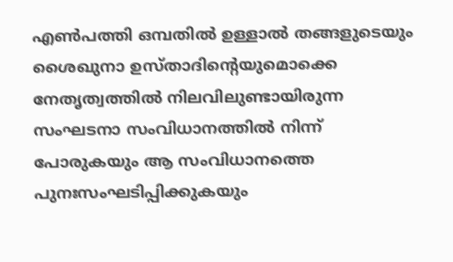എൺപത്തി ഒമ്പതിൽ ഉള്ളാൽ തങ്ങളുടെയും ശൈഖുനാ ഉസ്താദിന്റെയുമൊക്കെ നേതൃത്വത്തിൽ നിലവിലുണ്ടായിരുന്ന സംഘടനാ സംവിധാനത്തിൽ നിന്ന് പോരുകയും ആ സംവിധാനത്തെ പുനഃസംഘടിപ്പിക്കുകയും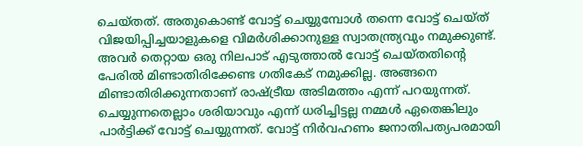ചെയ്തത്. അതുകൊണ്ട് വോട്ട് ചെയ്യുമ്പോൾ തന്നെ വോട്ട് ചെയ്ത് വിജയിപ്പിച്ചയാളുകളെ വിമർശിക്കാനുള്ള സ്വാതന്ത്ര്യവും നമുക്കുണ്ട്. അവർ തെറ്റായ ഒരു നിലപാട് എടുത്താൽ വോട്ട് ചെയ്തതിന്റെ പേരിൽ മിണ്ടാതിരിക്കേണ്ട ഗതികേട് നമുക്കില്ല. അങ്ങനെ മിണ്ടാതിരിക്കുന്നതാണ് രാഷ്ട്രീയ അടിമത്തം എന്ന് പറയുന്നത്. ചെയ്യുന്നതെല്ലാം ശരിയാവും എന്ന് ധരിച്ചിട്ടല്ല നമ്മൾ ഏതെങ്കിലും പാർട്ടിക്ക് വോട്ട് ചെയ്യുന്നത്. വോട്ട് നിർവഹണം ജനാതിപത്യപരമായി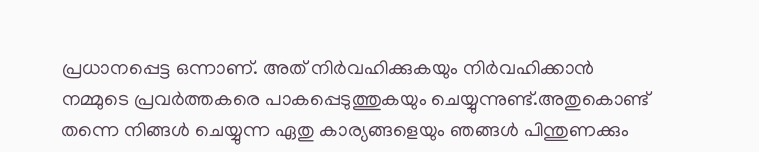പ്രധാനപ്പെട്ട ഒന്നാണ്. അത് നിർവഹിക്കുകയും നിർവഹിക്കാൻ നമ്മുടെ പ്രവർത്തകരെ പാകപ്പെടുത്തുകയും ചെയ്യുന്നുണ്ട്.അതുകൊണ്ട് തന്നെ നിങ്ങൾ ചെയ്യുന്ന ഏതു കാര്യങ്ങളെയും ഞങ്ങൾ പിന്തുണക്കും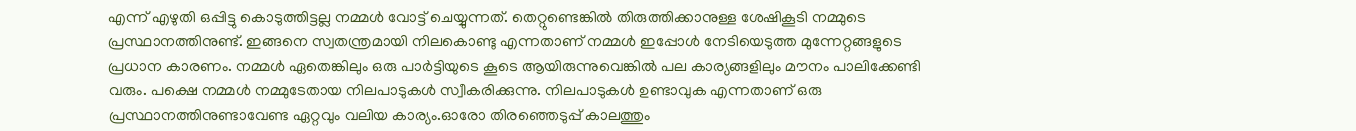എന്ന് എഴുതി ഒപ്പിട്ടു കൊടുത്തിട്ടല്ല നമ്മൾ വോട്ട് ചെയ്യുന്നത്. തെറ്റുണ്ടെങ്കിൽ തിരുത്തിക്കാനുള്ള ശേഷികൂടി നമ്മുടെ പ്രസ്ഥാനത്തിനുണ്ട്. ഇങ്ങനെ സ്വതന്ത്രമായി നിലകൊണ്ടു എന്നതാണ് നമ്മൾ ഇപ്പോൾ നേടിയെടുത്ത മുന്നേറ്റങ്ങളുടെ പ്രധാന കാരണം. നമ്മൾ ഏതെങ്കിലും ഒരു പാർട്ടിയുടെ കൂടെ ആയിരുന്നുവെങ്കിൽ പല കാര്യങ്ങളിലും മൗനം പാലിക്കേണ്ടി വരും. പക്ഷെ നമ്മൾ നമ്മുടേതായ നിലപാടുകൾ സ്വീകരിക്കുന്നു. നിലപാടുകൾ ഉണ്ടാവുക എന്നതാണ് ഒരു പ്രസ്ഥാനത്തിനുണ്ടാവേണ്ട ഏറ്റവും വലിയ കാര്യം.ഓരോ തിരഞ്ഞെടുപ്പ് കാലത്തും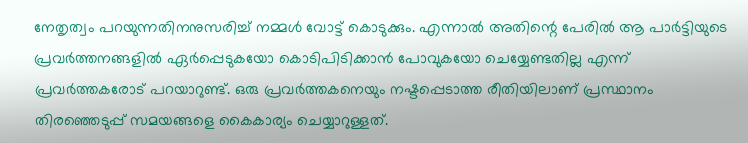നേതൃത്വം പറയുന്നതിനനുസരിച്ച് നമ്മൾ വോട്ട് കൊടുക്കും. എന്നാൽ അതിന്റെ പേരിൽ ആ പാർട്ടിയുടെ പ്രവർത്തനങ്ങളിൽ ഏർപ്പെടുകയോ കൊടിപിടിക്കാൻ പോവുകയോ ചെയ്യേണ്ടതില്ല എന്ന് പ്രവർത്തകരോട് പറയാറുണ്ട്. ഒരു പ്രവർത്തകനെയും നഷ്ടപ്പെടാത്ത രീതിയിലാണ് പ്രസ്ഥാനം തിരഞ്ഞെടുപ്പ് സമയങ്ങളെ കൈകാര്യം ചെയ്യാറുള്ളത്.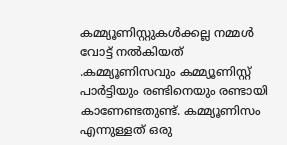കമ്മ്യൂണിസ്റ്റുകൾക്കല്ല നമ്മൾ വോട്ട് നൽകിയത് .കമ്മ്യൂണിസവും കമ്മ്യൂണിസ്റ്റ് പാർട്ടിയും രണ്ടിനെയും രണ്ടായി കാണേണ്ടതുണ്ട്. കമ്മ്യൂണിസം എന്നുള്ളത് ഒരു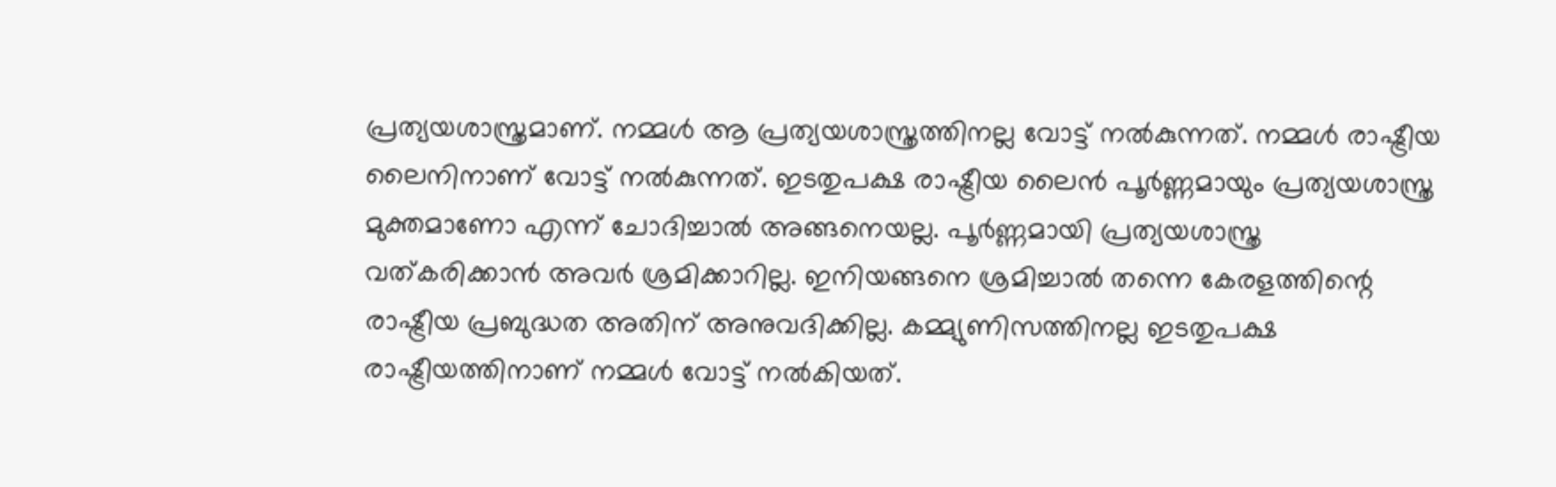പ്രത്യയശാസ്ത്രമാണ്. നമ്മൾ ആ പ്രത്യയശാസ്ത്രത്തിനല്ല വോട്ട് നൽകുന്നത്. നമ്മൾ രാഷ്ട്രീയ ലൈനിനാണ് വോട്ട് നൽകുന്നത്. ഇടതുപക്ഷ രാഷ്ട്രീയ ലൈൻ പൂർണ്ണമായും പ്രത്യയശാസ്ത്ര മുക്തമാണോ എന്ന് ചോദിച്ചാൽ അങ്ങനെയല്ല. പൂർണ്ണമായി പ്രത്യയശാസ്ത്ര വത്കരിക്കാൻ അവർ ശ്രമിക്കാറില്ല. ഇനിയങ്ങനെ ശ്രമിച്ചാൽ തന്നെ കേരളത്തിന്റെ രാഷ്ട്രീയ പ്രബുദ്ധത അതിന് അനുവദിക്കില്ല. കമ്മ്യുണിസത്തിനല്ല ഇടതുപക്ഷ രാഷ്ട്രീയത്തിനാണ് നമ്മൾ വോട്ട് നൽകിയത്.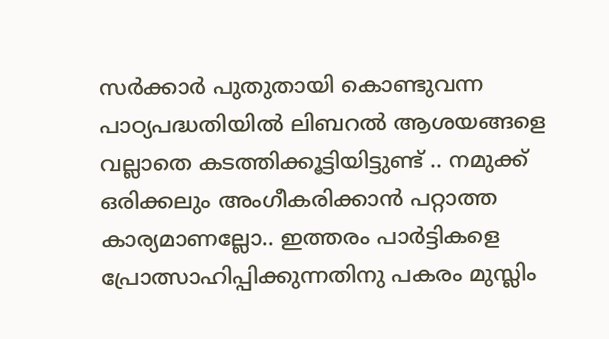സർക്കാർ പുതുതായി കൊണ്ടുവന്ന പാഠ്യപദ്ധതിയിൽ ലിബറൽ ആശയങ്ങളെ വല്ലാതെ കടത്തിക്കൂട്ടിയിട്ടുണ്ട് .. നമുക്ക് ഒരിക്കലും അംഗീകരിക്കാൻ പറ്റാത്ത കാര്യമാണല്ലോ.. ഇത്തരം പാർട്ടികളെ പ്രോത്സാഹിപ്പിക്കുന്നതിനു പകരം മുസ്ലിം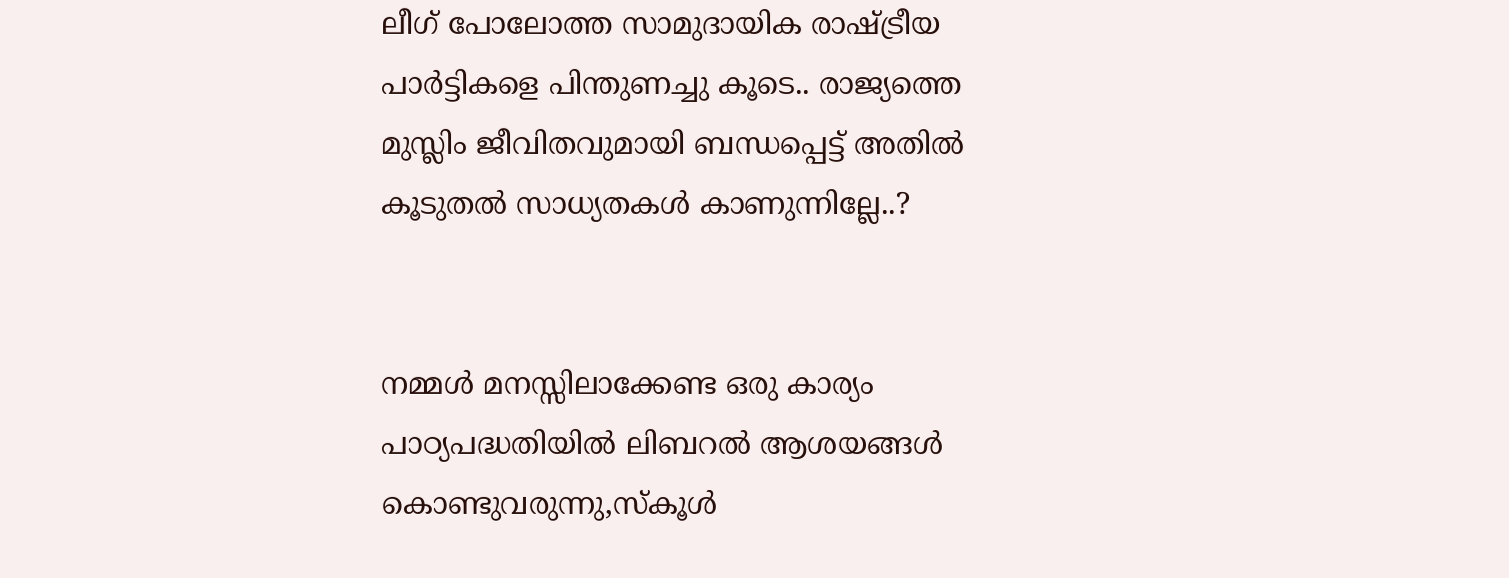ലീഗ് പോലോത്ത സാമുദായിക രാഷ്ട്രീയ പാർട്ടികളെ പിന്തുണച്ചു കൂടെ.. രാജ്യത്തെ മുസ്ലിം ജീവിതവുമായി ബന്ധപ്പെട്ട് അതിൽ കൂടുതൽ സാധ്യതകൾ കാണുന്നില്ലേ..?


നമ്മൾ മനസ്സിലാക്കേണ്ട ഒരു കാര്യം പാഠ്യപദ്ധതിയിൽ ലിബറൽ ആശയങ്ങൾ കൊണ്ടുവരുന്നു,സ്കൂൾ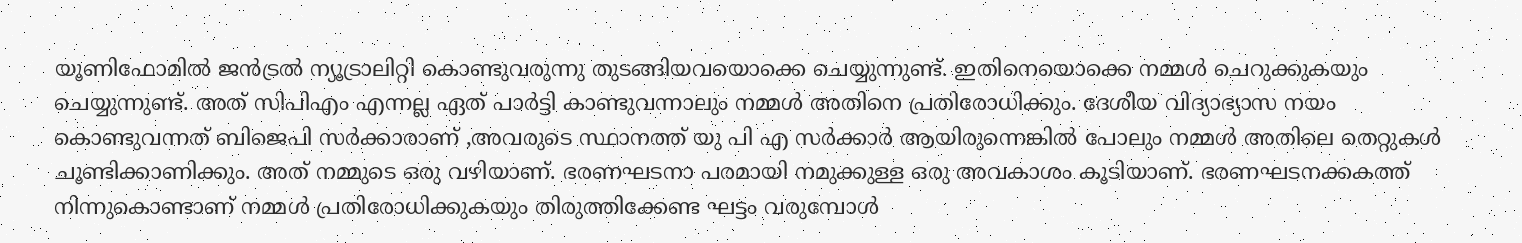യൂണിഫോമിൽ ജൻട്രൽ ന്യൂട്രാലിറ്റി കൊണ്ടുവരുന്നു തുടങ്ങിയവയൊക്കെ ചെയ്യുന്നുണ്ട്. ഇതിനെയൊക്കെ നമ്മൾ ചെറുക്കുകയും ചെയ്യുന്നുണ്ട്. അത് സിപിഎം എന്നല്ല ഏത് പാർട്ടി കാണ്ടുവന്നാലും നമ്മൾ അതിനെ പ്രതിരോധിക്കും. ദേശീയ വിദ്യാഭ്യാസ നയം കൊണ്ടുവന്നത് ബിജെപി സർക്കാരാണ് ,അവരുടെ സ്ഥാനത്ത് യു പി എ സർക്കാർ ആയിരുന്നെങ്കിൽ പോലും നമ്മൾ അതിലെ തെറ്റുകൾ ചൂണ്ടിക്കാണിക്കും. അത് നമ്മുടെ ഒരു വഴിയാണ്. ഭരണഘടനാ പരമായി നമുക്കുള്ള ഒരു അവകാശം കൂടിയാണ്. ഭരണഘടനക്കകത്ത് നിന്നുകൊണ്ടാണ് നമ്മൾ പ്രതിരോധിക്കുകയും തിരുത്തിക്കേണ്ട ഘട്ടം വരുമ്പോൾ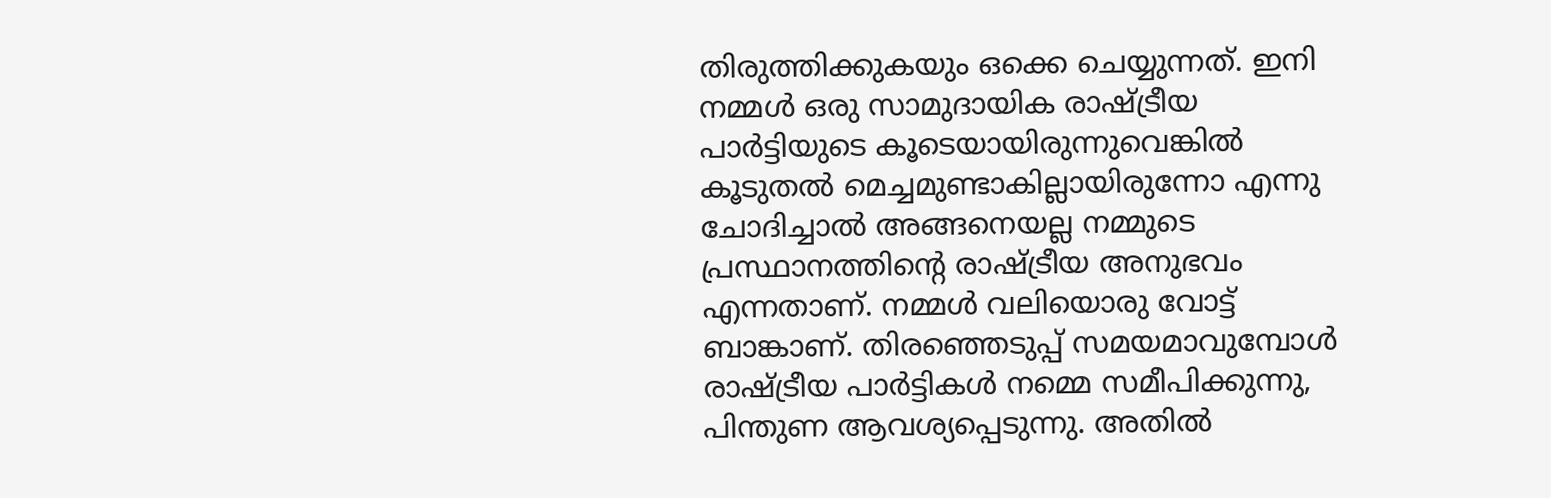തിരുത്തിക്കുകയും ഒക്കെ ചെയ്യുന്നത്. ഇനി നമ്മൾ ഒരു സാമുദായിക രാഷ്ട്രീയ പാർട്ടിയുടെ കൂടെയായിരുന്നുവെങ്കിൽ കൂടുതൽ മെച്ചമുണ്ടാകില്ലായിരുന്നോ എന്നു ചോദിച്ചാൽ അങ്ങനെയല്ല നമ്മുടെ പ്രസ്ഥാനത്തിന്റെ രാഷ്ട്രീയ അനുഭവം എന്നതാണ്. നമ്മൾ വലിയൊരു വോട്ട് ബാങ്കാണ്. തിരഞ്ഞെടുപ്പ് സമയമാവുമ്പോൾ രാഷ്ട്രീയ പാർട്ടികൾ നമ്മെ സമീപിക്കുന്നു, പിന്തുണ ആവശ്യപ്പെടുന്നു. അതിൽ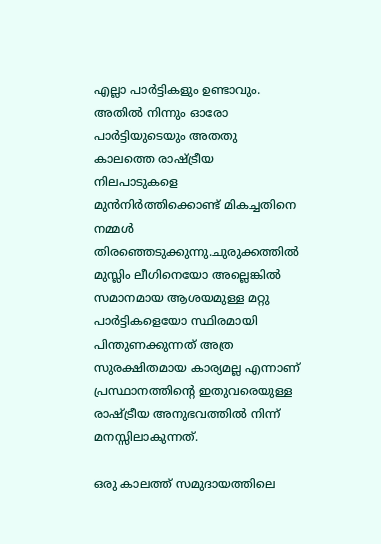എല്ലാ പാർട്ടികളും ഉണ്ടാവും. അതിൽ നിന്നും ഓരോ പാർട്ടിയുടെയും അതതു കാലത്തെ രാഷ്ട്രീയ നിലപാടുകളെ മുൻനിർത്തിക്കൊണ്ട് മികച്ചതിനെ നമ്മൾ തിരഞ്ഞെടുക്കുന്നു.ചുരുക്കത്തിൽ മുസ്ലിം ലീഗിനെയോ അല്ലെങ്കിൽ സമാനമായ ആശയമുള്ള മറ്റു പാർട്ടികളെയോ സ്ഥിരമായി പിന്തുണക്കുന്നത് അത്ര സുരക്ഷിതമായ കാര്യമല്ല എന്നാണ് പ്രസ്ഥാനത്തിന്റെ ഇതുവരെയുള്ള രാഷ്ട്രീയ അനുഭവത്തിൽ നിന്ന് മനസ്സിലാകുന്നത്.

ഒരു കാലത്ത് സമുദായത്തിലെ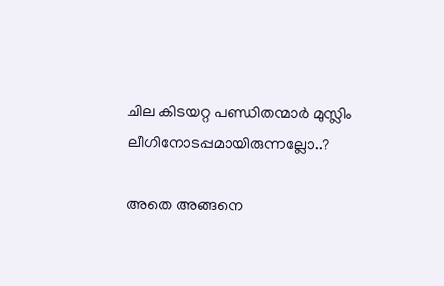ചില കിടയറ്റ പണ്ഡിതന്മാർ മുസ്ലിം ലീഗിനോടപ്പമായിരുന്നല്ലോ..?

അതെ അങ്ങനെ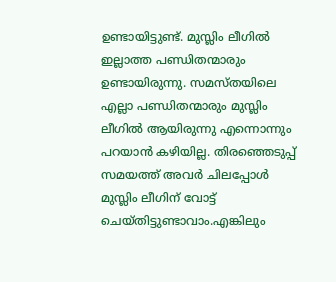ഉണ്ടായിട്ടുണ്ട്. മുസ്ലിം ലീഗിൽ ഇല്ലാത്ത പണ്ഡിതന്മാരും ഉണ്ടായിരുന്നു. സമസ്തയിലെ എല്ലാ പണ്ഡിതന്മാരും മുസ്ലിം ലീഗിൽ ആയിരുന്നു എന്നൊന്നും പറയാൻ കഴിയില്ല. തിരഞ്ഞെടുപ്പ് സമയത്ത് അവർ ചിലപ്പോൾ മുസ്ലിം ലീഗിന് വോട്ട് ചെയ്തിട്ടുണ്ടാവാം.എങ്കിലും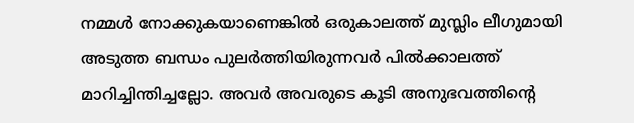നമ്മൾ നോക്കുകയാണെങ്കിൽ ഒരുകാലത്ത് മുസ്ലിം ലീഗുമായി അടുത്ത ബന്ധം പുലർത്തിയിരുന്നവർ പിൽക്കാലത്ത് മാറിച്ചിന്തിച്ചല്ലോ. അവർ അവരുടെ കൂടി അനുഭവത്തിന്റെ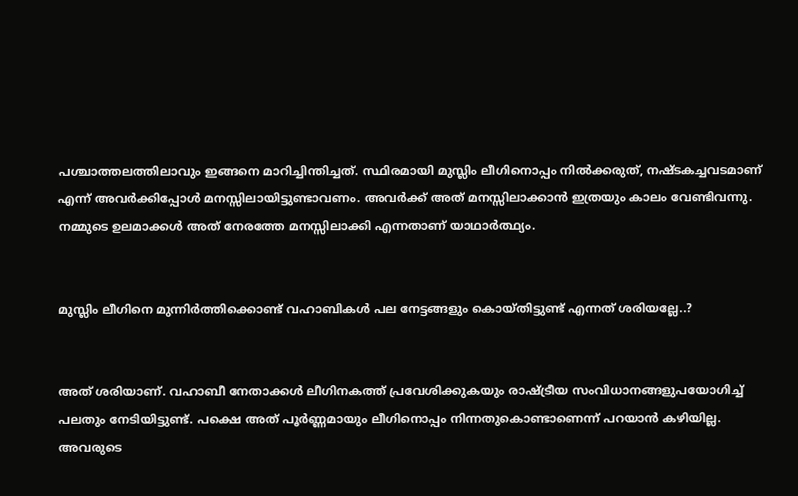പശ്ചാത്തലത്തിലാവും ഇങ്ങനെ മാറിച്ചിന്തിച്ചത്. സ്ഥിരമായി മുസ്ലിം ലീഗിനൊപ്പം നിൽക്കരുത്, നഷ്ടകച്ചവടമാണ് എന്ന് അവർക്കിപ്പോൾ മനസ്സിലായിട്ടുണ്ടാവണം. അവർക്ക് അത് മനസ്സിലാക്കാൻ ഇത്രയും കാലം വേണ്ടിവന്നു. നമ്മുടെ ഉലമാക്കൾ അത് നേരത്തേ മനസ്സിലാക്കി എന്നതാണ് യാഥാർത്ഥ്യം.


മുസ്ലിം ലീഗിനെ മുന്നിർത്തിക്കൊണ്ട് വഹാബികൾ പല നേട്ടങ്ങളും കൊയ്തിട്ടുണ്ട് എന്നത് ശരിയല്ലേ..?


അത് ശരിയാണ്. വഹാബീ നേതാക്കൾ ലീഗിനകത്ത് പ്രവേശിക്കുകയും രാഷ്ട്രീയ സംവിധാനങ്ങളുപയോഗിച്ച് പലതും നേടിയിട്ടുണ്ട്. പക്ഷെ അത് പൂർണ്ണമായും ലീഗിനൊപ്പം നിന്നതുകൊണ്ടാണെന്ന് പറയാൻ കഴിയില്ല. അവരുടെ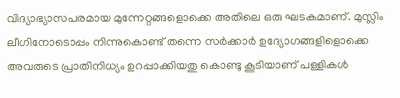വിദ്യാഭ്യാസപരമായ മുന്നേറ്റങ്ങളൊക്കെ അതിലെ ഒരു ഘടകമാണ്. മുസ്ലിം ലീഗിനോടൊപ്പം നിന്നുകൊണ്ട് തന്നെ സർക്കാർ ഉദ്യോഗങ്ങളിളൊക്കെ അവരുടെ പ്രാതിനിധ്യം ഉറപ്പാക്കിയതു കൊണ്ടു കൂടിയാണ് പള്ളികൾ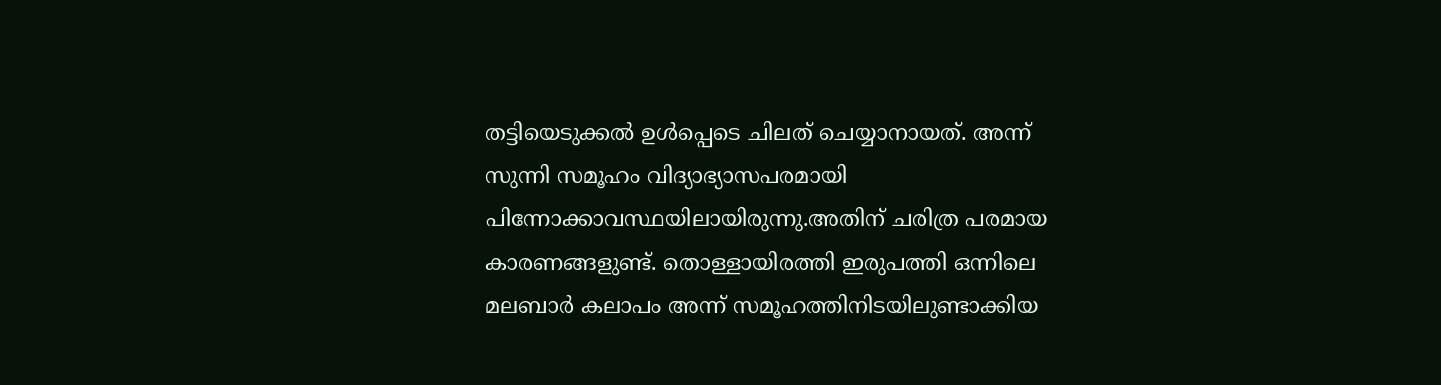തട്ടിയെടുക്കൽ ഉൾപ്പെടെ ചിലത് ചെയ്യാനായത്. അന്ന് സുന്നി സമൂഹം വിദ്യാഭ്യാസപരമായി പിന്നോക്കാവസ്ഥയിലായിരുന്നു.അതിന് ചരിത്ര പരമായ കാരണങ്ങളുണ്ട്. തൊള്ളായിരത്തി ഇരുപത്തി ഒന്നിലെ മലബാർ കലാപം അന്ന് സമൂഹത്തിനിടയിലുണ്ടാക്കിയ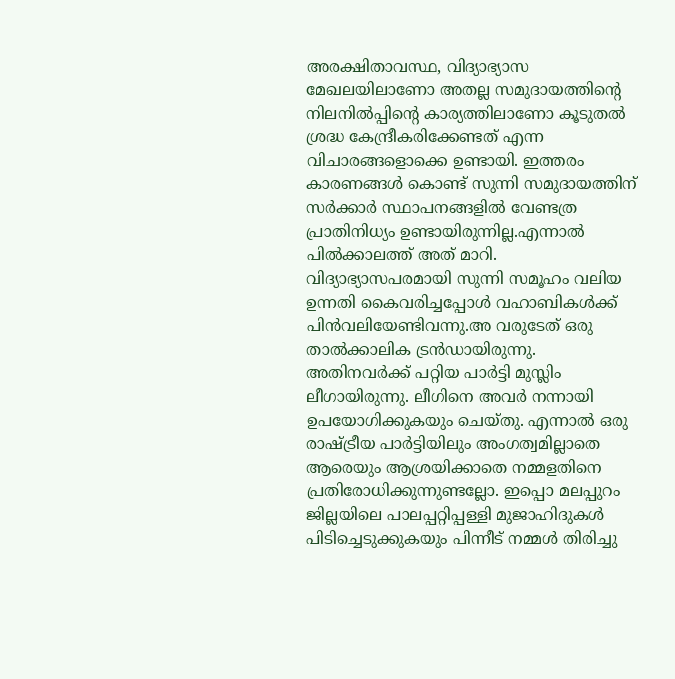അരക്ഷിതാവസ്ഥ, വിദ്യാഭ്യാസ മേഖലയിലാണോ അതല്ല സമുദായത്തിന്റെ നിലനിൽപ്പിന്റെ കാര്യത്തിലാണോ കൂടുതൽ ശ്രദ്ധ കേന്ദ്രീകരിക്കേണ്ടത് എന്ന വിചാരങ്ങളൊക്കെ ഉണ്ടായി. ഇത്തരം കാരണങ്ങൾ കൊണ്ട് സുന്നി സമുദായത്തിന് സർക്കാർ സ്ഥാപനങ്ങളിൽ വേണ്ടത്ര പ്രാതിനിധ്യം ഉണ്ടായിരുന്നില്ല.എന്നാൽ പിൽക്കാലത്ത് അത് മാറി. വിദ്യാഭ്യാസപരമായി സുന്നി സമൂഹം വലിയ ഉന്നതി കൈവരിച്ചപ്പോൾ വഹാബികൾക്ക് പിൻവലിയേണ്ടിവന്നു.അ വരുടേത് ഒരു താൽക്കാലിക ട്രൻഡായിരുന്നു. അതിനവർക്ക് പറ്റിയ പാർട്ടി മുസ്ലിം ലീഗായിരുന്നു. ലീഗിനെ അവർ നന്നായി ഉപയോഗിക്കുകയും ചെയ്തു. എന്നാൽ ഒരു രാഷ്ട്രീയ പാർട്ടിയിലും അംഗത്വമില്ലാതെ ആരെയും ആശ്രയിക്കാതെ നമ്മളതിനെ പ്രതിരോധിക്കുന്നുണ്ടല്ലോ. ഇപ്പൊ മലപ്പുറം ജില്ലയിലെ പാലപ്പറ്റിപ്പള്ളി മുജാഹിദുകൾ പിടിച്ചെടുക്കുകയും പിന്നീട് നമ്മൾ തിരിച്ചു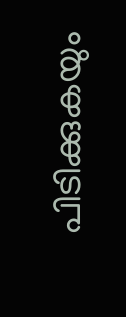പിടിക്കുകയും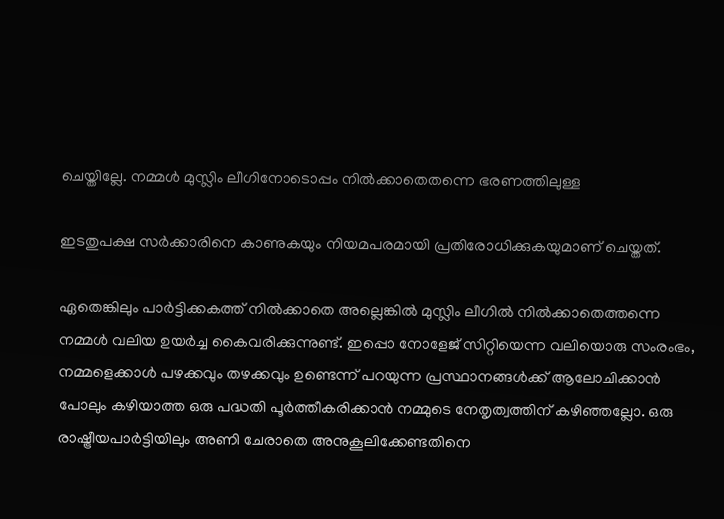ചെയ്തില്ലേ. നമ്മൾ മുസ്ലിം ലീഗിനോടൊപ്പം നിൽക്കാതെതന്നെ ഭരണത്തിലുള്ള

ഇടതുപക്ഷ സർക്കാരിനെ കാണുകയും നിയമപരമായി പ്രതിരോധിക്കുകയുമാണ് ചെയ്തത്.

ഏതെങ്കിലും പാർട്ടിക്കകത്ത് നിൽക്കാതെ അല്ലെങ്കിൽ മുസ്ലിം ലീഗിൽ നിൽക്കാതെത്തന്നെ നമ്മൾ വലിയ ഉയർച്ച കൈവരിക്കുന്നുണ്ട്. ഇപ്പൊ നോളേജ് സിറ്റിയെന്ന വലിയൊരു സംരംഭം, നമ്മളെക്കാൾ പഴക്കവും തഴക്കവും ഉണ്ടെന്ന് പറയുന്ന പ്രസ്ഥാനങ്ങൾക്ക് ആലോചിക്കാൻ പോലും കഴിയാത്ത ഒരു പദ്ധതി പൂർത്തീകരിക്കാൻ നമ്മുടെ നേതൃത്വത്തിന് കഴിഞ്ഞല്ലോ. ഒരു രാഷ്ട്രീയപാർട്ടിയിലും അണി ചേരാതെ അനുകൂലിക്കേണ്ടതിനെ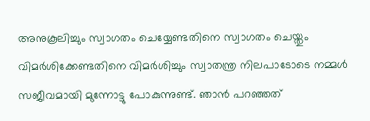അനുകൂലിച്ചും സ്വാഗതം ചെയ്യേണ്ടതിനെ സ്വാഗതം ചെയ്തും വിമർശിക്കേണ്ടതിനെ വിമർശിച്ചും സ്വാതന്ത്ര നിലപാടോടെ നമ്മൾ സജീവമായി മുന്നോട്ടു പോകുന്നുണ്ട്. ഞാൻ പറഞ്ഞത്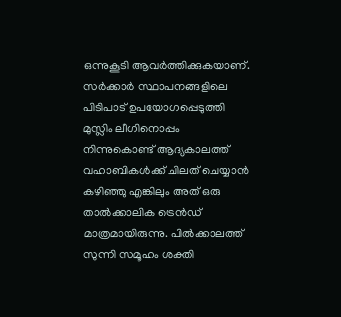ഒന്നുകൂടി ആവർത്തിക്കുകയാണ്. സർക്കാർ സ്ഥാപനങ്ങളിലെ പിടിപാട് ഉപയോഗപ്പെടുത്തി മുസ്ലിം ലീഗിനൊപ്പം നിന്നുകൊണ്ട് ആദ്യകാലത്ത് വഹാബികൾക്ക് ചിലത് ചെയ്യാൻ കഴിഞ്ഞു എങ്കിലും അത് ഒരു താൽക്കാലിക ട്രെൻഡ് മാത്രമായിരുന്നു. പിൽക്കാലത്ത് സുന്നി സമൂഹം ശക്തി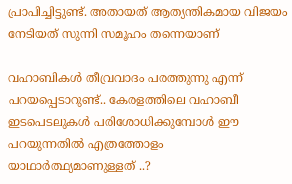പ്രാപിച്ചിട്ടുണ്ട്. അതായത് ആത്യന്തികമായ വിജയം നേടിയത് സുന്നി സമൂഹം തന്നെയാണ്

വഹാബികൾ തീവ്രവാദം പരത്തുന്നു എന്ന് പറയപ്പെടാറുണ്ട്.. കേരളത്തിലെ വഹാബീ ഇടപെടലുകൾ പരിശോധിക്കുമ്പോൾ ഈ പറയുന്നതിൽ എത്രത്തോളം യാഥാർത്ഥ്യമാണുള്ളത് ..?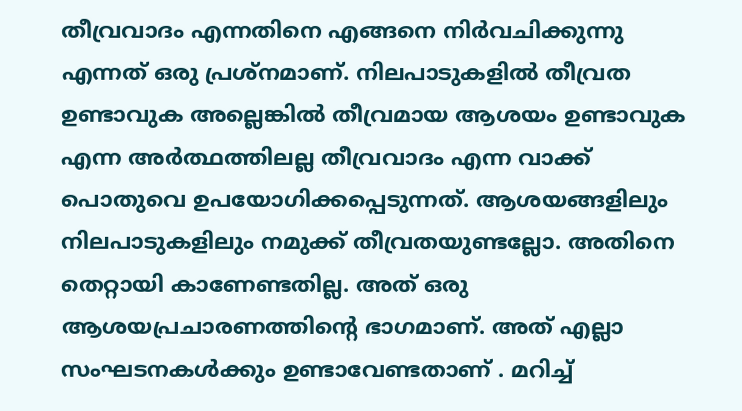തീവ്രവാദം എന്നതിനെ എങ്ങനെ നിർവചിക്കുന്നു എന്നത് ഒരു പ്രശ്നമാണ്. നിലപാടുകളിൽ തീവ്രത ഉണ്ടാവുക അല്ലെങ്കിൽ തീവ്രമായ ആശയം ഉണ്ടാവുക എന്ന അർത്ഥത്തിലല്ല തീവ്രവാദം എന്ന വാക്ക് പൊതുവെ ഉപയോഗിക്കപ്പെടുന്നത്. ആശയങ്ങളിലും നിലപാടുകളിലും നമുക്ക് തീവ്രതയുണ്ടല്ലോ. അതിനെ തെറ്റായി കാണേണ്ടതില്ല. അത് ഒരു ആശയപ്രചാരണത്തിന്റെ ഭാഗമാണ്. അത് എല്ലാ സംഘടനകൾക്കും ഉണ്ടാവേണ്ടതാണ് . മറിച്ച്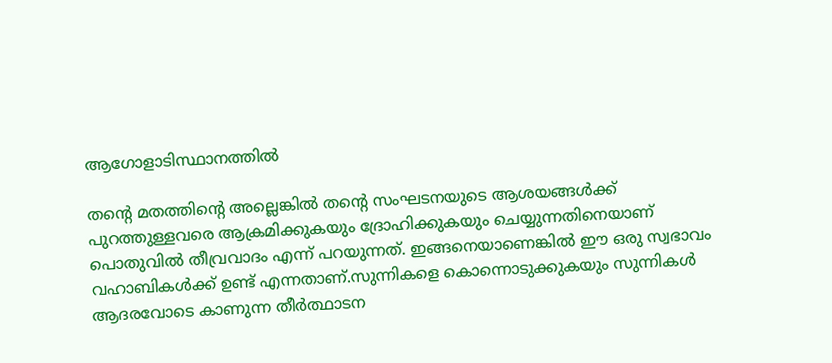ആഗോളാടിസ്ഥാനത്തിൽ

തന്റെ മതത്തിന്റെ അല്ലെങ്കിൽ തന്റെ സംഘടനയുടെ ആശയങ്ങൾക്ക് പുറത്തുള്ളവരെ ആക്രമിക്കുകയും ദ്രോഹിക്കുകയും ചെയ്യുന്നതിനെയാണ് പൊതുവിൽ തീവ്രവാദം എന്ന് പറയുന്നത്. ഇങ്ങനെയാണെങ്കിൽ ഈ ഒരു സ്വഭാവം വഹാബികൾക്ക് ഉണ്ട് എന്നതാണ്.സുന്നികളെ കൊന്നൊടുക്കുകയും സുന്നികൾ ആദരവോടെ കാണുന്ന തീർത്ഥാടന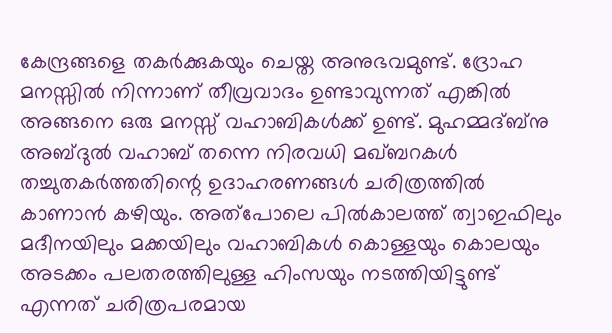കേന്ദ്രങ്ങളെ തകർക്കുകയും ചെയ്ത അനുഭവമുണ്ട്. ദ്രോഹ മനസ്സിൽ നിന്നാണ് തീവ്രവാദം ഉണ്ടാവുന്നത് എങ്കിൽ അങ്ങനെ ഒരു മനസ്സ് വഹാബികൾക്ക് ഉണ്ട്. മുഹമ്മദ്‌ബ്നു അബ്ദുൽ വഹാബ് തന്നെ നിരവധി മഖ്‌ബറകൾ തച്ചുതകർത്തതിന്റെ ഉദാഹരണങ്ങൾ ചരിത്രത്തിൽ കാണാൻ കഴിയും. അത്പോലെ പിൽകാലത്ത് ത്വാഇഫിലും മദീനയിലും മക്കയിലും വഹാബികൾ കൊള്ളയും കൊലയും അടക്കം പലതരത്തിലുള്ള ഹിംസയും നടത്തിയിട്ടുണ്ട് എന്നത് ചരിത്രപരമായ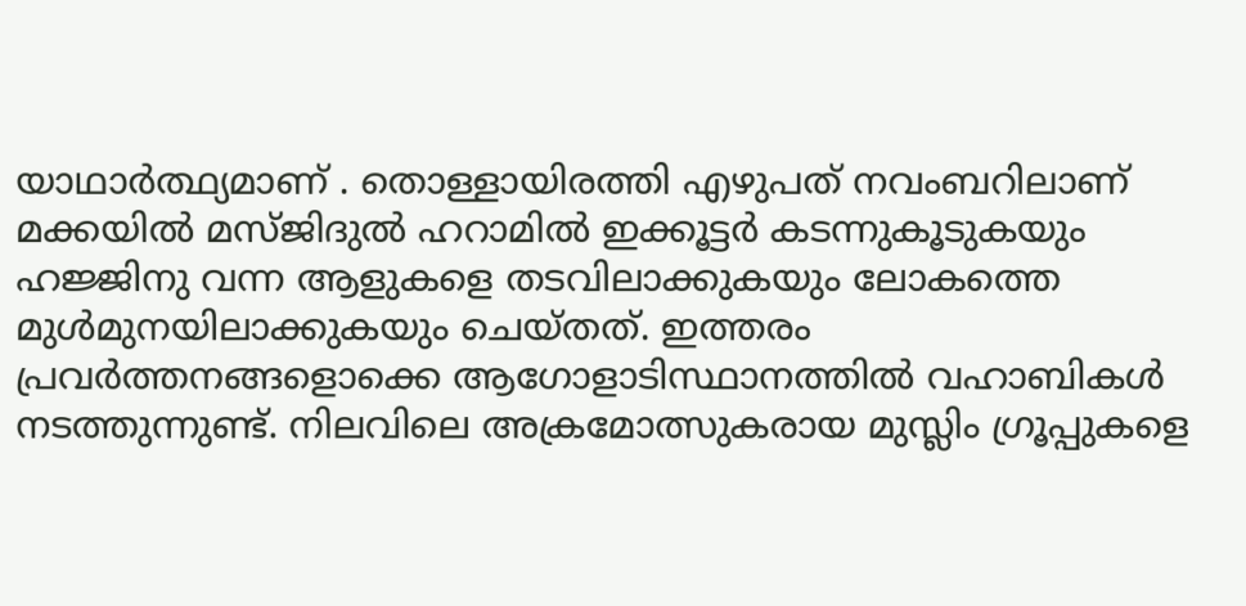യാഥാർത്ഥ്യമാണ് . തൊള്ളായിരത്തി എഴുപത് നവംബറിലാണ് മക്കയിൽ മസ്ജിദുൽ ഹറാമിൽ ഇക്കൂട്ടർ കടന്നുകൂടുകയും ഹജ്ജിനു വന്ന ആളുകളെ തടവിലാക്കുകയും ലോകത്തെ മുൾമുനയിലാക്കുകയും ചെയ്തത്. ഇത്തരം പ്രവർത്തനങ്ങളൊക്കെ ആഗോളാടിസ്ഥാനത്തിൽ വഹാബികൾ നടത്തുന്നുണ്ട്. നിലവിലെ അക്രമോത്സുകരായ മുസ്ലിം ഗ്രൂപ്പുകളെ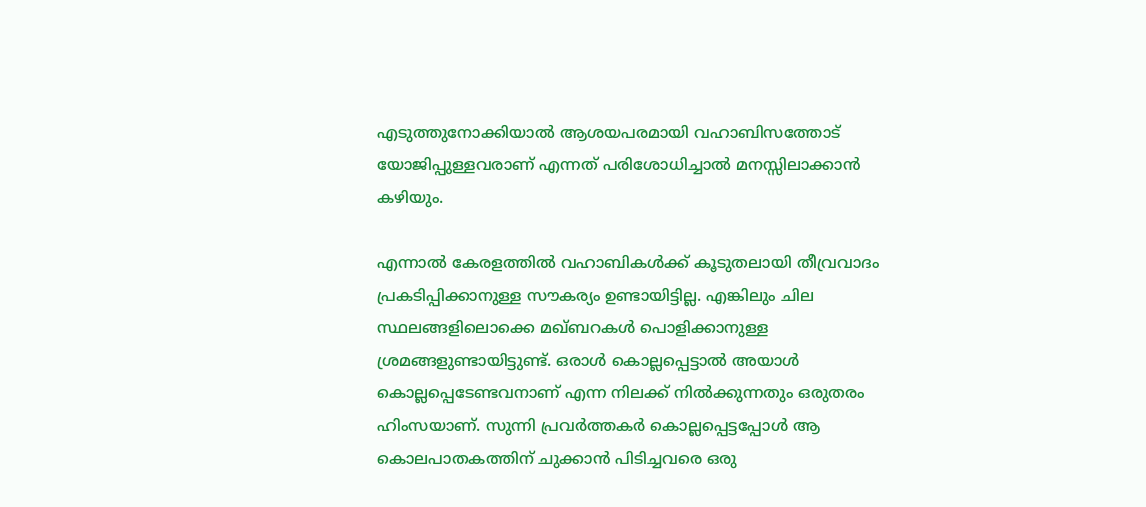എടുത്തുനോക്കിയാൽ ആശയപരമായി വഹാബിസത്തോട് യോജിപ്പുള്ളവരാണ് എന്നത് പരിശോധിച്ചാൽ മനസ്സിലാക്കാൻ കഴിയും.

എന്നാൽ കേരളത്തിൽ വഹാബികൾക്ക് കൂടുതലായി തീവ്രവാദം പ്രകടിപ്പിക്കാനുള്ള സൗകര്യം ഉണ്ടായിട്ടില്ല. എങ്കിലും ചില സ്ഥലങ്ങളിലൊക്കെ മഖ്‌ബറകൾ പൊളിക്കാനുള്ള ശ്രമങ്ങളുണ്ടായിട്ടുണ്ട്. ഒരാൾ കൊല്ലപ്പെട്ടാൽ അയാൾ കൊല്ലപ്പെടേണ്ടവനാണ് എന്ന നിലക്ക് നിൽക്കുന്നതും ഒരുതരം ഹിംസയാണ്. സുന്നി പ്രവർത്തകർ കൊല്ലപ്പെട്ടപ്പോൾ ആ കൊലപാതകത്തിന് ചുക്കാൻ പിടിച്ചവരെ ഒരു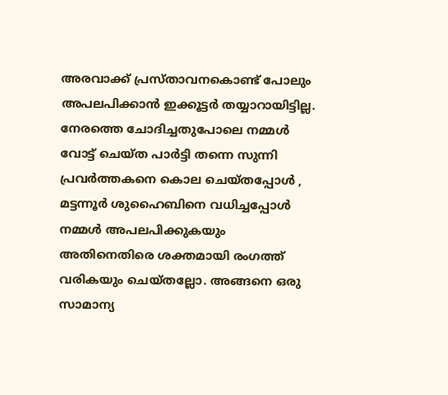അരവാക്ക് പ്രസ്താവനകൊണ്ട് പോലും അപലപിക്കാൻ ഇക്കൂട്ടർ തയ്യാറായിട്ടില്ല. നേരത്തെ ചോദിച്ചതുപോലെ നമ്മൾ വോട്ട് ചെയ്ത പാർട്ടി തന്നെ സുന്നി പ്രവർത്തകനെ കൊല ചെയ്തപ്പോൾ , മട്ടന്നൂർ ശുഹൈബിനെ വധിച്ചപ്പോൾ നമ്മൾ അപലപിക്കുകയും അതിനെതിരെ ശക്തമായി രംഗത്ത് വരികയും ചെയ്തല്ലോ. അങ്ങനെ ഒരു സാമാന്യ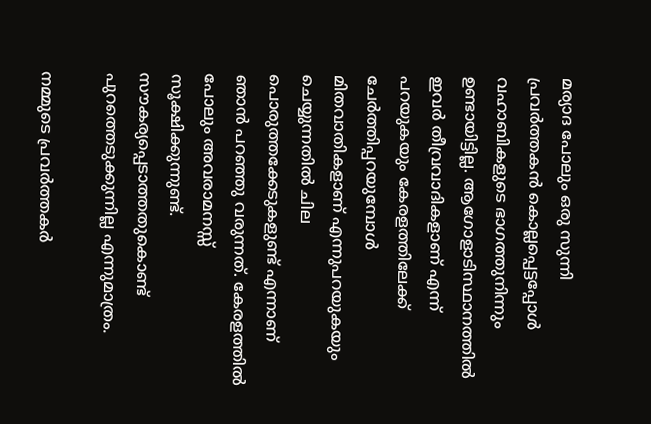മര്യാദ പോലും ഒരു സുന്നി പ്രവർത്തകൻ കൊല്ലപ്പെട്ടപ്പോൾ വഹാബികളുടെ ഭാഗത്തുനിന്നും ഉണ്ടായിട്ടില്ല. ആഗോളാടിസ്ഥാനത്തിൽ ഇവർ തീവ്രവാദികളാണ് എന്ന് പറയുകയും കേരളത്തിലേക്ക് ചേർത്തിപ്പറയുമ്പോൾ മിതവാതികളാണ് എന്നുപറയുകയും ചെയ്യുന്നതിൽ ചില പൊരുത്തക്കേടുകളുണ്ട് എന്നാണ് ഞാൻ പറഞ്ഞു വരുന്നത്. കേരളത്തിൽ പോലും അവരാമനസ്സ് സൂക്ഷിക്കുന്നുണ്ട്. സൗകര്യപ്പെടാത്തതുകൊണ്ട് പുറത്തെടുക്കുന്നില്ല എന്നുമാത്രം.

നമ്മുടെ പ്രവർത്തകർ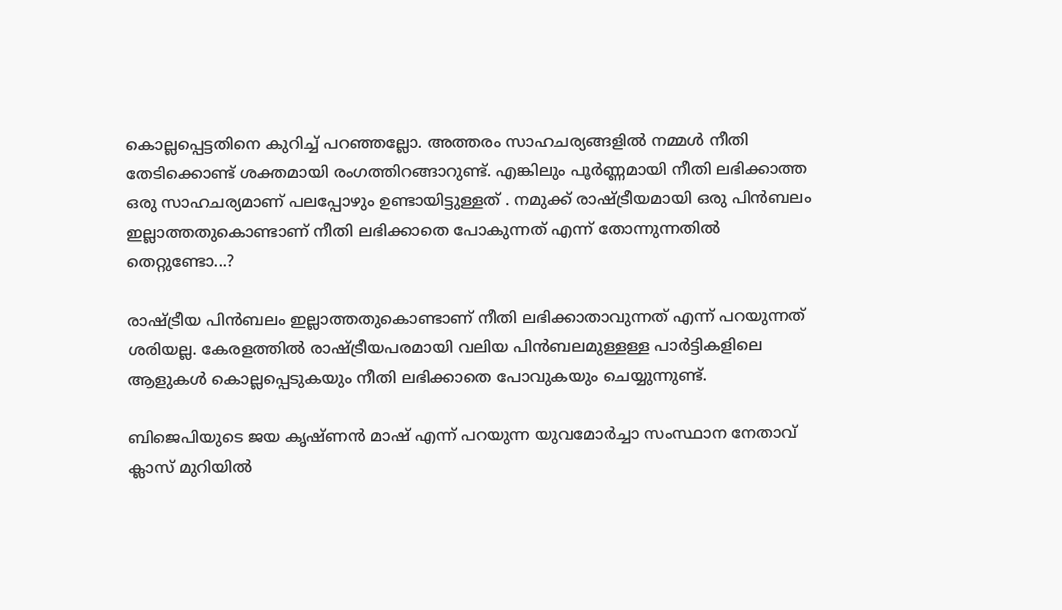കൊല്ലപ്പെട്ടതിനെ കുറിച്ച് പറഞ്ഞല്ലോ. അത്തരം സാഹചര്യങ്ങളിൽ നമ്മൾ നീതി തേടിക്കൊണ്ട് ശക്തമായി രംഗത്തിറങ്ങാറുണ്ട്. എങ്കിലും പൂർണ്ണമായി നീതി ലഭിക്കാത്ത ഒരു സാഹചര്യമാണ് പലപ്പോഴും ഉണ്ടായിട്ടുള്ളത് . നമുക്ക് രാഷ്ട്രീയമായി ഒരു പിൻബലം ഇല്ലാത്തതുകൊണ്ടാണ് നീതി ലഭിക്കാതെ പോകുന്നത് എന്ന് തോന്നുന്നതിൽ തെറ്റുണ്ടോ...?

രാഷ്ട്രീയ പിൻബലം ഇല്ലാത്തതുകൊണ്ടാണ് നീതി ലഭിക്കാതാവുന്നത് എന്ന് പറയുന്നത് ശരിയല്ല. കേരളത്തിൽ രാഷ്ട്രീയപരമായി വലിയ പിൻബലമുള്ളള്ള പാർട്ടികളിലെ ആളുകൾ കൊല്ലപ്പെടുകയും നീതി ലഭിക്കാതെ പോവുകയും ചെയ്യുന്നുണ്ട്.

ബിജെപിയുടെ ജയ കൃഷ്ണൻ മാഷ് എന്ന് പറയുന്ന യുവമോർച്ചാ സംസ്ഥാന നേതാവ് ക്ലാസ് മുറിയിൽ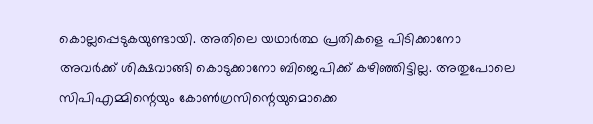കൊല്ലപ്പെടുകയുണ്ടായി. അതിലെ യഥാർത്ഥ പ്രതികളെ പിടിക്കാനോ അവർക്ക് ശിക്ഷവാങ്ങി കൊടുക്കാനോ ബിജെപിക്ക് കഴിഞ്ഞിട്ടില്ല. അതുപോലെ സിപിഎമ്മിന്റെയും കോൺഗ്രസിന്റെയുമൊക്കെ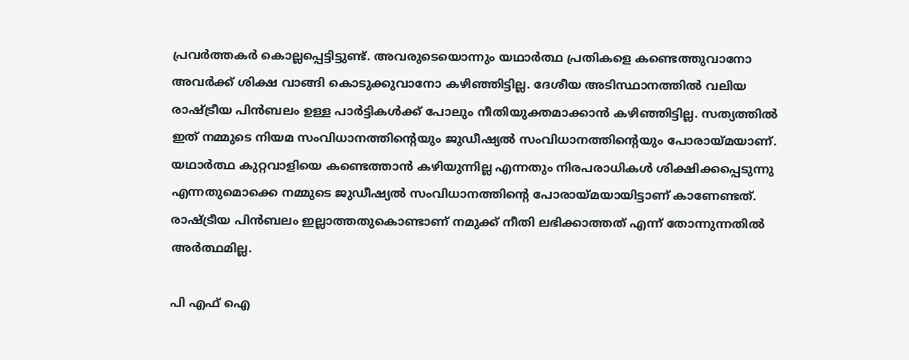പ്രവർത്തകർ കൊല്ലപ്പെട്ടിട്ടുണ്ട്. അവരുടെയൊന്നും യഥാർത്ഥ പ്രതികളെ കണ്ടെത്തുവാനോ അവർക്ക് ശിക്ഷ വാങ്ങി കൊടുക്കുവാനോ കഴിഞ്ഞിട്ടില്ല. ദേശീയ അടിസ്ഥാനത്തിൽ വലിയ രാഷ്ട്രീയ പിൻബലം ഉള്ള പാർട്ടികൾക്ക് പോലും നീതിയുക്തമാക്കാൻ കഴിഞ്ഞിട്ടില്ല. സത്യത്തിൽ ഇത് നമ്മുടെ നിയമ സംവിധാനത്തിന്റെയും ജുഡീഷ്യൽ സംവിധാനത്തിന്റെയും പോരായ്മയാണ്. യഥാർത്ഥ കുറ്റവാളിയെ കണ്ടെത്താൻ കഴിയുന്നില്ല എന്നതും നിരപരാധികൾ ശിക്ഷിക്കപ്പെടുന്നു എന്നതുമൊക്കെ നമ്മുടെ ജുഡീഷ്യൽ സംവിധാനത്തിന്റെ പോരായ്മയായിട്ടാണ് കാണേണ്ടത്. രാഷ്ട്രീയ പിൻബലം ഇല്ലാത്തതുകൊണ്ടാണ് നമുക്ക് നീതി ലഭിക്കാത്തത് എന്ന് തോന്നുന്നതിൽ അർത്ഥമില്ല.

പി എഫ് ഐ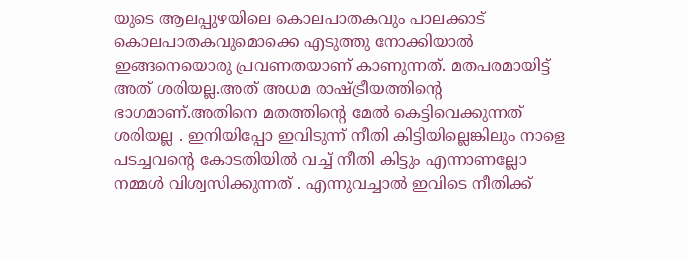യുടെ ആലപ്പുഴയിലെ കൊലപാതകവും പാലക്കാട് കൊലപാതകവുമൊക്കെ എടുത്തു നോക്കിയാൽ ഇങ്ങനെയൊരു പ്രവണതയാണ് കാണുന്നത്. മതപരമായിട്ട് അത് ശരിയല്ല.അത് അധമ രാഷ്ട്രീയത്തിന്റെ ഭാഗമാണ്.അതിനെ മതത്തിന്റെ മേൽ കെട്ടിവെക്കുന്നത് ശരിയല്ല . ഇനിയിപ്പോ ഇവിടുന്ന് നീതി കിട്ടിയില്ലെങ്കിലും നാളെ പടച്ചവന്റെ കോടതിയിൽ വച്ച് നീതി കിട്ടും എന്നാണല്ലോ നമ്മൾ വിശ്വസിക്കുന്നത് . എന്നുവച്ചാൽ ഇവിടെ നീതിക്ക്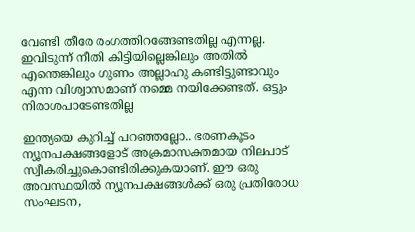വേണ്ടി തീരേ രംഗത്തിറങ്ങേണ്ടതില്ല എന്നല്ല. ഇവിടുന്ന് നീതി കിട്ടിയില്ലെങ്കിലും അതിൽ എന്തെങ്കിലും ഗുണം അല്ലാഹു കണ്ടിട്ടുണ്ടാവും എന്ന വിശ്വാസമാണ് നമ്മെ നയിക്കേണ്ടത്. ഒട്ടും നിരാശപാടേണ്ടതില്ല

ഇന്ത്യയെ കുറിച്ച് പറഞ്ഞല്ലോ.. ഭരണകൂടം ന്യൂനപക്ഷങ്ങളോട് അക്രമാസക്തമായ നിലപാട് സ്വീകരിച്ചുകൊണ്ടിരിക്കുകയാണ്. ഈ ഒരു അവസ്ഥയിൽ ന്യൂനപക്ഷങ്ങൾക്ക് ഒരു പ്രതിരോധ സംഘടന,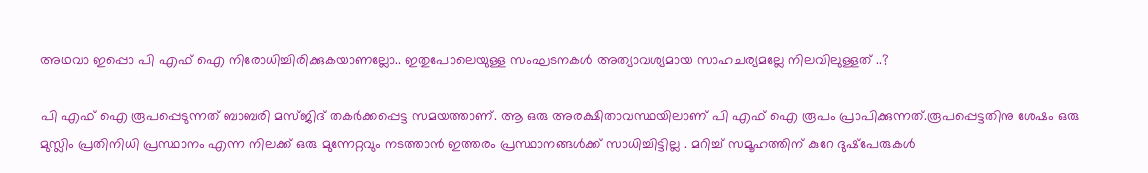അഥവാ ഇപ്പൊ പി എഫ് ഐ നിരോധിച്ചിരിക്കുകയാണല്ലോ.. ഇതുപോലെയുള്ള സംഘടനകൾ അത്യാവശ്യമായ സാഹചര്യമല്ലേ നിലവിലുള്ളത് ..?

പി എഫ് ഐ രൂപപ്പെടുന്നത് ബാബരി മസ്ജിദ് തകർക്കപ്പെട്ട സമയത്താണ്. ആ ഒരു അരക്ഷിതാവസ്ഥയിലാണ് പി എഫ് ഐ രൂപം പ്രാപിക്കുന്നത്.രൂപപ്പെട്ടതിനു ശേഷം ഒരു മുസ്ലിം പ്രതിനിധി പ്രസ്ഥാനം എന്ന നിലക്ക് ഒരു മുന്നേറ്റവും നടത്താൻ ഇത്തരം പ്രസ്ഥാനങ്ങൾക്ക് സാധിച്ചിട്ടില്ല . മറിച്ച് സമൂഹത്തിന് കുറേ ദുഷ്‌പേരുകൾ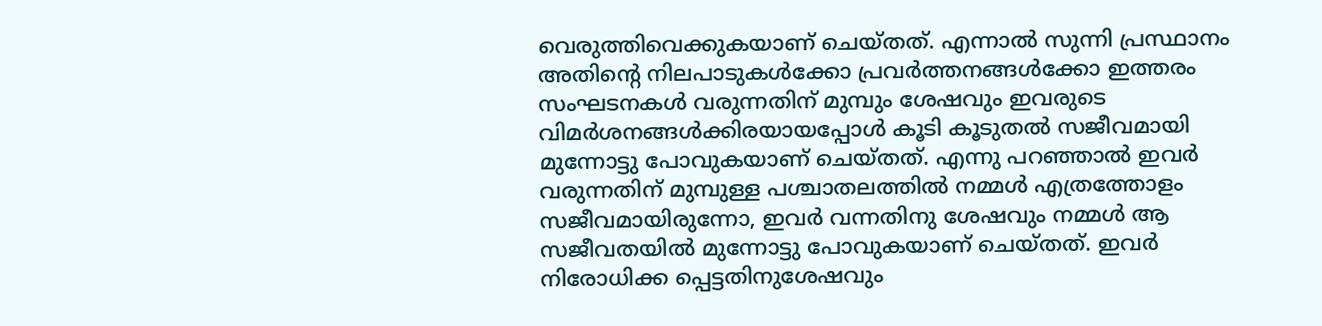വെരുത്തിവെക്കുകയാണ് ചെയ്തത്. എന്നാൽ സുന്നി പ്രസ്ഥാനം അതിന്റെ നിലപാടുകൾക്കോ പ്രവർത്തനങ്ങൾക്കോ ഇത്തരം സംഘടനകൾ വരുന്നതിന് മുമ്പും ശേഷവും ഇവരുടെ വിമർശനങ്ങൾക്കിരയായപ്പോൾ കൂടി കൂടുതൽ സജീവമായി മുന്നോട്ടു പോവുകയാണ് ചെയ്തത്. എന്നു പറഞ്ഞാൽ ഇവർ വരുന്നതിന് മുമ്പുള്ള പശ്ചാതലത്തിൽ നമ്മൾ എത്രത്തോളം സജീവമായിരുന്നോ, ഇവർ വന്നതിനു ശേഷവും നമ്മൾ ആ സജീവതയിൽ മുന്നോട്ടു പോവുകയാണ് ചെയ്തത്. ഇവർ നിരോധിക്ക പ്പെട്ടതിനുശേഷവും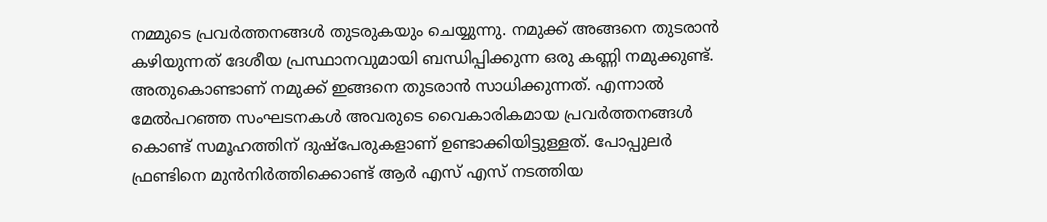നമ്മുടെ പ്രവർത്തനങ്ങൾ തുടരുകയും ചെയ്യുന്നു. നമുക്ക് അങ്ങനെ തുടരാൻ കഴിയുന്നത് ദേശീയ പ്രസ്ഥാനവുമായി ബന്ധിപ്പിക്കുന്ന ഒരു കണ്ണി നമുക്കുണ്ട്. അതുകൊണ്ടാണ് നമുക്ക് ഇങ്ങനെ തുടരാൻ സാധിക്കുന്നത്. എന്നാൽ മേൽപറഞ്ഞ സംഘടനകൾ അവരുടെ വൈകാരികമായ പ്രവർത്തനങ്ങൾ കൊണ്ട് സമൂഹത്തിന് ദുഷ്‌പേരുകളാണ് ഉണ്ടാക്കിയിട്ടുള്ളത്. പോപ്പുലർ ഫ്രണ്ടിനെ മുൻനിർത്തിക്കൊണ്ട് ആർ എസ് എസ് നടത്തിയ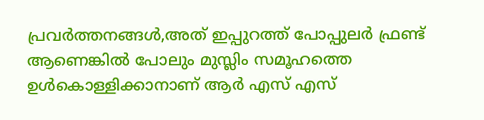പ്രവർത്തനങ്ങൾ,അത് ഇപ്പുറത്ത് പോപ്പുലർ ഫ്രണ്ട് ആണെങ്കിൽ പോലും മുസ്ലിം സമൂഹത്തെ ഉൾകൊള്ളിക്കാനാണ് ആർ എസ് എസ്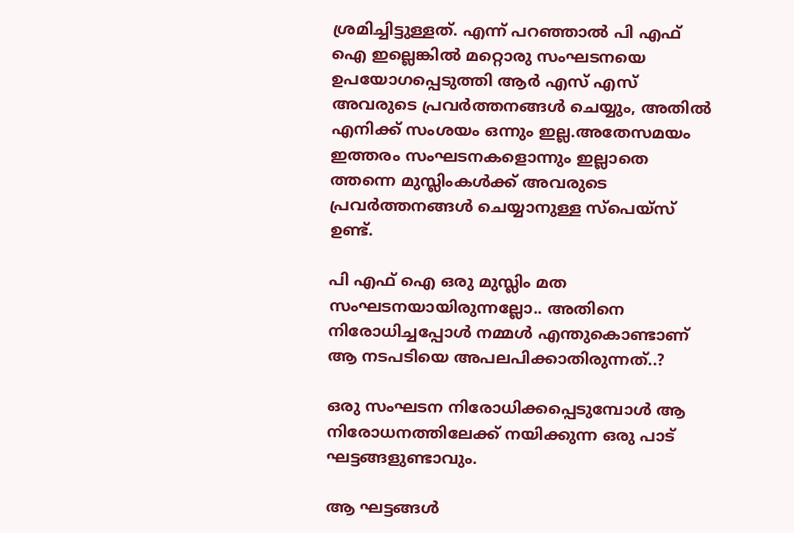ശ്രമിച്ചിട്ടുള്ളത്. എന്ന് പറഞ്ഞാൽ പി എഫ് ഐ ഇല്ലെങ്കിൽ മറ്റൊരു സംഘടനയെ ഉപയോഗപ്പെടുത്തി ആർ എസ് എസ് അവരുടെ പ്രവർത്തനങ്ങൾ ചെയ്യും, അതിൽ എനിക്ക് സംശയം ഒന്നും ഇല്ല.അതേസമയം ഇത്തരം സംഘടനകളൊന്നും ഇല്ലാതെ ത്തന്നെ മുസ്ലിംകൾക്ക് അവരുടെ പ്രവർത്തനങ്ങൾ ചെയ്യാനുള്ള സ്‌പെയ്സ് ഉണ്ട്.

പി എഫ് ഐ ഒരു മുസ്ലിം മത സംഘടനയായിരുന്നല്ലോ.. അതിനെ നിരോധിച്ചപ്പോൾ നമ്മൾ എന്തുകൊണ്ടാണ് ആ നടപടിയെ അപലപിക്കാതിരുന്നത്..?

ഒരു സംഘടന നിരോധിക്കപ്പെടുമ്പോൾ ആ നിരോധനത്തിലേക്ക് നയിക്കുന്ന ഒരു പാട് ഘട്ടങ്ങളുണ്ടാവും.

ആ ഘട്ടങ്ങൾ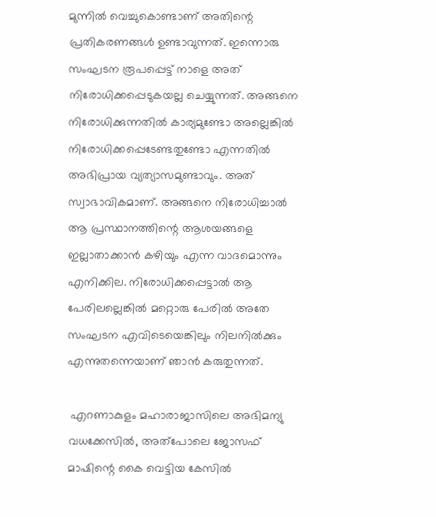മുന്നിൽ വെച്ചുകൊണ്ടാണ് അതിന്റെ പ്രതികരണങ്ങൾ ഉണ്ടാവുന്നത്. ഇന്നൊരു സംഘടന രൂപപ്പെട്ട് നാളെ അത് നിരോധിക്കപ്പെടുകയല്ല ചെയ്യുന്നത്. അങ്ങനെ നിരോധിക്കുന്നതിൽ കാര്യമുണ്ടോ അല്ലെങ്കിൽ നിരോധിക്കപ്പെടേണ്ടതുണ്ടോ എന്നതിൽ അഭിപ്രായ വ്യത്യാസമുണ്ടാവും. അത് സ്വാഭാവികമാണ്. അങ്ങനെ നിരോധിച്ചാൽ ആ പ്രസ്ഥാനത്തിന്റെ ആശയങ്ങളെ ഇല്ലാതാക്കാൻ കഴിയും എന്ന വാദമൊന്നും എനിക്കില. നിരോധിക്കപ്പെട്ടാൽ ആ പേരിലല്ലെങ്കിൽ മറ്റൊരു പേരിൽ അതേ സംഘടന എവിടെയെങ്കിലും നിലനിൽക്കും എന്നുതന്നെയാണ് ഞാൻ കരുതുന്നത്.

 എറണാകുളം മഹാരാജാസിലെ അഭിമന്യു വധക്കേസിൽ, അത്പോലെ ജോസഫ് മാഷിന്റെ കൈ വെട്ടിയ കേസിൽ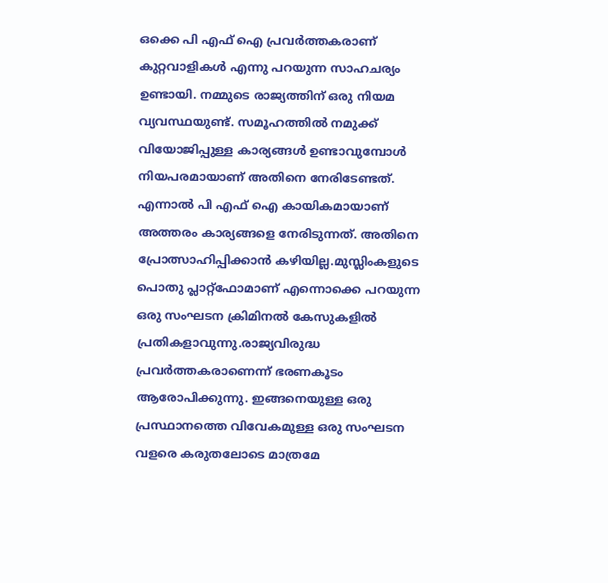ഒക്കെ പി എഫ് ഐ പ്രവർത്തകരാണ് കുറ്റവാളികൾ എന്നു പറയുന്ന സാഹചര്യം ഉണ്ടായി. നമ്മുടെ രാജ്യത്തിന് ഒരു നിയമ വ്യവസ്ഥയുണ്ട്. സമൂഹത്തിൽ നമുക്ക് വിയോജിപ്പുള്ള കാര്യങ്ങൾ ഉണ്ടാവുമ്പോൾ നിയപരമായാണ് അതിനെ നേരിടേണ്ടത്. എന്നാൽ പി എഫ് ഐ കായികമായാണ് അത്തരം കാര്യങ്ങളെ നേരിടുന്നത്. അതിനെ പ്രോത്സാഹിപ്പിക്കാൻ കഴിയില്ല.മുസ്ലിംകളുടെ പൊതു പ്ലാറ്റ്ഫോമാണ് എന്നൊക്കെ പറയുന്ന ഒരു സംഘടന ക്രിമിനൽ കേസുകളിൽ പ്രതികളാവുന്നു.രാജ്യവിരുദ്ധ പ്രവർത്തകരാണെന്ന് ഭരണകൂടം ആരോപിക്കുന്നു. ഇങ്ങനെയുള്ള ഒരു പ്രസ്ഥാനത്തെ വിവേകമുള്ള ഒരു സംഘടന വളരെ കരുതലോടെ മാത്രമേ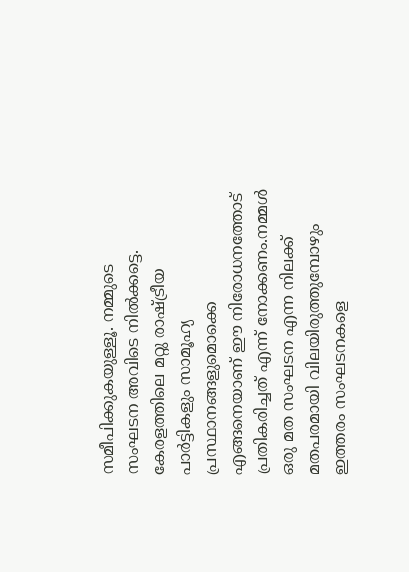സമീപിക്കുകയുള്ളൂ. നമ്മുടെ സംഘടന അവിടെ നിൽക്കട്ടെ. കേരളത്തിലെ മറ്റു രാഷ്ട്രീയ പാർട്ടികളും സാമൂഹ്യ പ്രസ്ഥാനങ്ങളുമൊക്കെ എങ്ങനെയാണ് ഈ നിരോധനത്തോട് പ്രതികരിച്ചത് എന്ന് നോക്കണം.നമ്മൾ ഒരു മത സംഘടന എന്ന നിലക്ക് മതപരമായി വിലയിരുത്തുമ്പോഴും ഇത്തരം സംഘടനകളെ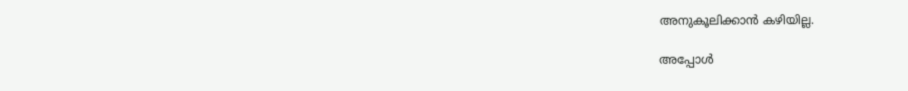അനുകൂലിക്കാൻ കഴിയില്ല.

അപ്പോൾ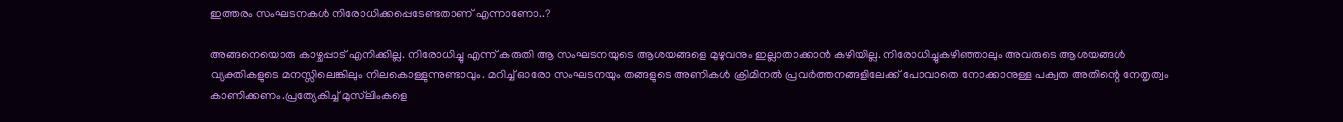ഇത്തരം സംഘടനകൾ നിരോധിക്കപ്പെടേണ്ടതാണ് എന്നാണോ..?

അങ്ങനെയൊരു കാഴ്ചപ്പാട് എനിക്കില്ല. നിരോധിച്ചു എന്ന് കരുതി ആ സംഘടനയുടെ ആശയങ്ങളെ മുഴുവനും ഇല്ലാതാക്കാൻ കഴിയില്ല. നിരോധിച്ചുകഴിഞ്ഞാലും അവരുടെ ആശയങ്ങൾ വ്യക്തികളുടെ മനസ്സിലെങ്കിലും നിലകൊള്ളുന്നുണ്ടാവും. മറിച്ച് ഓരോ സംഘടനയും തങ്ങളുടെ അണികൾ ക്രിമിനൽ പ്രവർത്തനങ്ങളിലേക്ക് പോവാതെ നോക്കാനുള്ള പക്വത അതിന്റെ നേതൃത്വം കാണിക്കണം.പ്രത്യേകിച്ച് മുസ്‌ലിംകളെ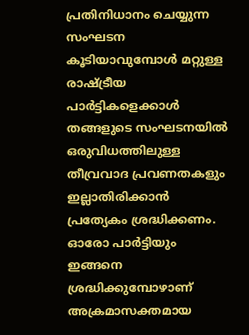പ്രതിനിധാനം ചെയ്യുന്ന സംഘടന കൂടിയാവുമ്പോൾ മറ്റുള്ള രാഷ്ട്രീയ പാർട്ടികളെക്കാൾ തങ്ങളുടെ സംഘടനയിൽ ഒരുവിധത്തിലുള്ള തീവ്രവാദ പ്രവണതകളും ഇല്ലാതിരിക്കാൻ പ്രത്യേകം ശ്രദ്ധിക്കണം. ഓരോ പാർട്ടിയും ഇങ്ങനെ ശ്രദ്ധിക്കുമ്പോഴാണ് അക്രമാസക്തമായ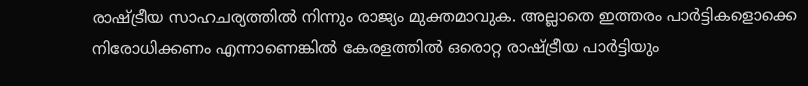രാഷ്ട്രീയ സാഹചര്യത്തിൽ നിന്നും രാജ്യം മുക്തമാവുക. അല്ലാതെ ഇത്തരം പാർട്ടികളൊക്കെ നിരോധിക്കണം എന്നാണെങ്കിൽ കേരളത്തിൽ ഒരൊറ്റ രാഷ്ട്രീയ പാർട്ടിയും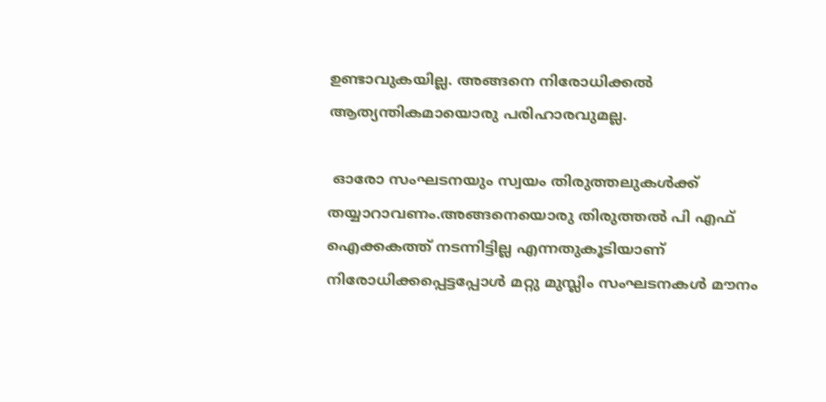ഉണ്ടാവുകയില്ല. അങ്ങനെ നിരോധിക്കൽ ആത്യന്തികമായൊരു പരിഹാരവുമല്ല.

 ഓരോ സംഘടനയും സ്വയം തിരുത്തലുകൾക്ക് തയ്യാറാവണം.അങ്ങനെയൊരു തിരുത്തൽ പി എഫ് ഐക്കകത്ത് നടന്നിട്ടില്ല എന്നതുകൂടിയാണ് നിരോധിക്കപ്പെട്ടപ്പോൾ മറ്റു മുസ്ലിം സംഘടനകൾ മൗനം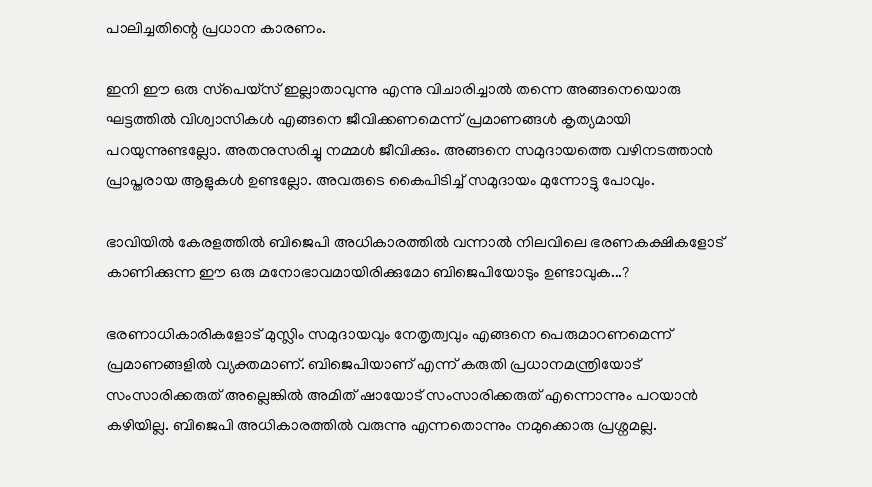പാലിച്ചതിന്റെ പ്രധാന കാരണം.

ഇനി ഈ ഒരു സ്‌പെയ്സ് ഇല്ലാതാവുന്നു എന്നു വിചാരിച്ചാൽ തന്നെ അങ്ങനെയൊരു ഘട്ടത്തിൽ വിശ്വാസികൾ എങ്ങനെ ജീവിക്കണമെന്ന് പ്രമാണങ്ങൾ കൃത്യമായി പറയുന്നുണ്ടല്ലോ. അതനുസരിച്ചു നമ്മൾ ജീവിക്കും. അങ്ങനെ സമുദായത്തെ വഴിനടത്താൻ പ്രാപ്തരായ ആളുകൾ ഉണ്ടല്ലോ. അവരുടെ കൈപിടിച്ച് സമുദായം മുന്നോട്ടു പോവും.

ഭാവിയിൽ കേരളത്തിൽ ബിജെപി അധികാരത്തിൽ വന്നാൽ നിലവിലെ ഭരണകക്ഷികളോട് കാണിക്കുന്ന ഈ ഒരു മനോഭാവമായിരിക്കുമോ ബിജെപിയോടും ഉണ്ടാവുക...?

ഭരണാധികാരികളോട് മുസ്ലിം സമുദായവും നേതൃത്വവും എങ്ങനെ പെരുമാറണമെന്ന് പ്രമാണങ്ങളിൽ വ്യക്തമാണ്. ബിജെപിയാണ് എന്ന് കരുതി പ്രധാനമന്ത്രിയോട് സംസാരിക്കരുത് അല്ലെങ്കിൽ അമിത് ഷായോട് സംസാരിക്കരുത് എന്നൊന്നും പറയാൻ കഴിയില്ല. ബിജെപി അധികാരത്തിൽ വരുന്നു എന്നതൊന്നും നമുക്കൊരു പ്രശ്നമല്ല.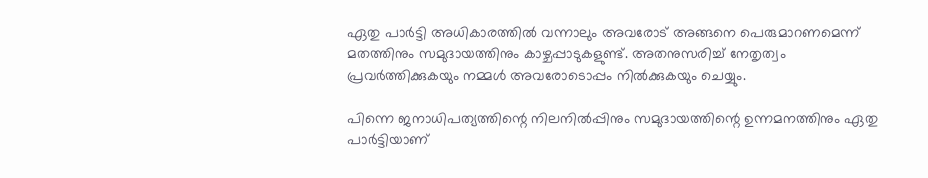ഏതു പാർട്ടി അധികാരത്തിൽ വന്നാലും അവരോട് അങ്ങനെ പെരുമാറണമെന്ന് മതത്തിനും സമുദായത്തിനും കാഴ്ചപ്പാടുകളുണ്ട്. അതനുസരിച്ച് നേതൃത്വം പ്രവർത്തിക്കുകയും നമ്മൾ അവരോടൊപ്പം നിൽക്കുകയും ചെയ്യും.

പിന്നെ ജനാധിപത്യത്തിന്റെ നിലനിൽപ്പിനും സമുദായത്തിന്റെ ഉന്നമനത്തിനും ഏതു പാർട്ടിയാണ്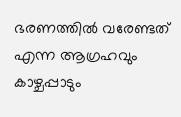ഭരണത്തിൽ വരേണ്ടത് എന്ന ആഗ്രഹവും കാഴ്ചപ്പാടും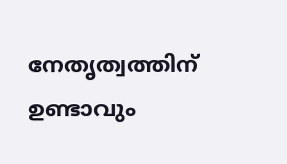നേതൃത്വത്തിന് ഉണ്ടാവും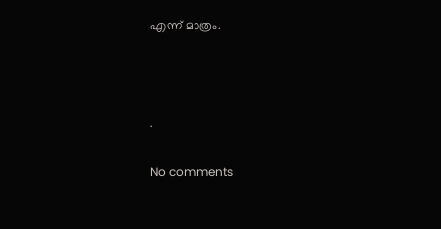എന്ന് മാത്രം.



.

No comments